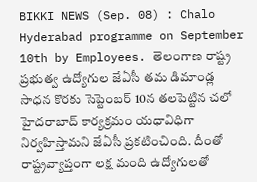BIKKI NEWS (Sep. 08) : Chalo Hyderabad programme on September 10th by Employees. తెలంగాణ రాష్ట్ర ప్రభుత్వ ఉద్యోగుల జేఏసీ తమ డిమాండ్ల సాధన కొరకు సెప్టెంబర్ 10న తలపెట్టిన చలో హైదరాబాద్ కార్యక్రమం యధావిధిగా నిర్వహిస్తామని జేఏసీ ప్రకటించింది. దీంతో రాష్ట్రవ్యాప్తంగా లక్ష మంది ఉద్యోగులతో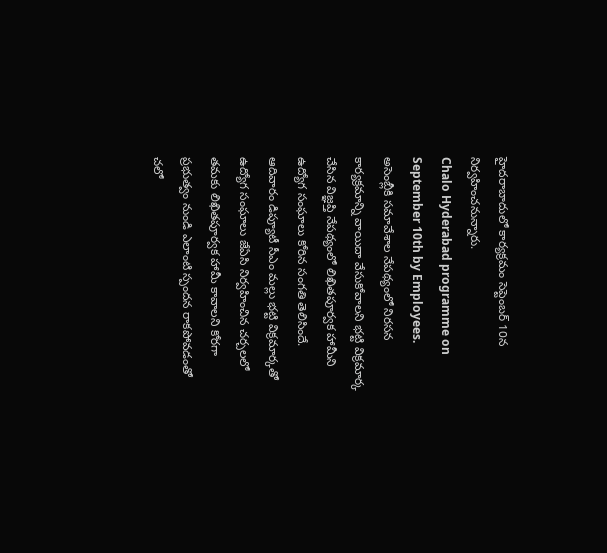హైదరాబాదులో కార్యక్రమం సెప్టెంబర్ 10న నిర్వహించనున్నారు.
Chalo Hyderabad programme on September 10th by Employees.
అసెంబ్లీకి సమావేశాల నేపథ్యంలో నిరసన కార్యక్రమాన్ని వాయిదా వేసుకోవాలని భట్టి విక్రమార్క చేసిన విజ్ఞప్తి నేపథ్యంలో లిఖితపూర్వక హామీని ఉద్యోగ సంఘాలు కోరిన సంగతి తెలిసిందే.
ఆదివారం డిప్యూటీ సీఎం మల్లు భట్టి విక్రమార్కతో ఉద్యోగ సంఘాలు జేఏసి నిర్వహించిన చర్చలలో తమకు లిఖితపూర్వక హామీ కావాలని కోరగా ప్రభుత్వం నుండి ఎలాంటి స్పందన రాకపోవడంతో చలో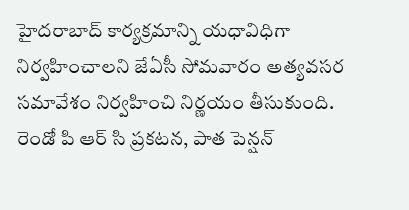హైదరాబాద్ కార్యక్రమాన్ని యధావిధిగా నిర్వహించాలని జేఏసీ సోమవారం అత్యవసర సమావేశం నిర్వహించి నిర్ణయం తీసుకుంది.
రెండో పి ఆర్ సి ప్రకటన, పాత పెన్షన్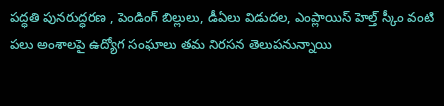పద్ధతి పునరుద్ధరణ , పెండింగ్ బిల్లులు, డీఏలు విడుదల, ఎంప్లాయిస్ హెల్త్ స్కీం వంటి పలు అంశాలపై ఉద్యోగ సంఘాలు తమ నిరసన తెలుపనున్నాయి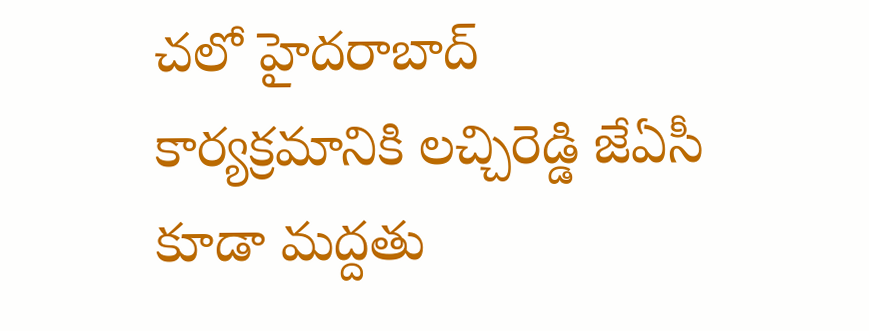చలో హైదరాబాద్ కార్యక్రమానికి లచ్చిరెడ్డి జేఏసీ కూడా మద్దతు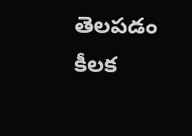తెలపడం కీలక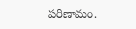పరిణామం.